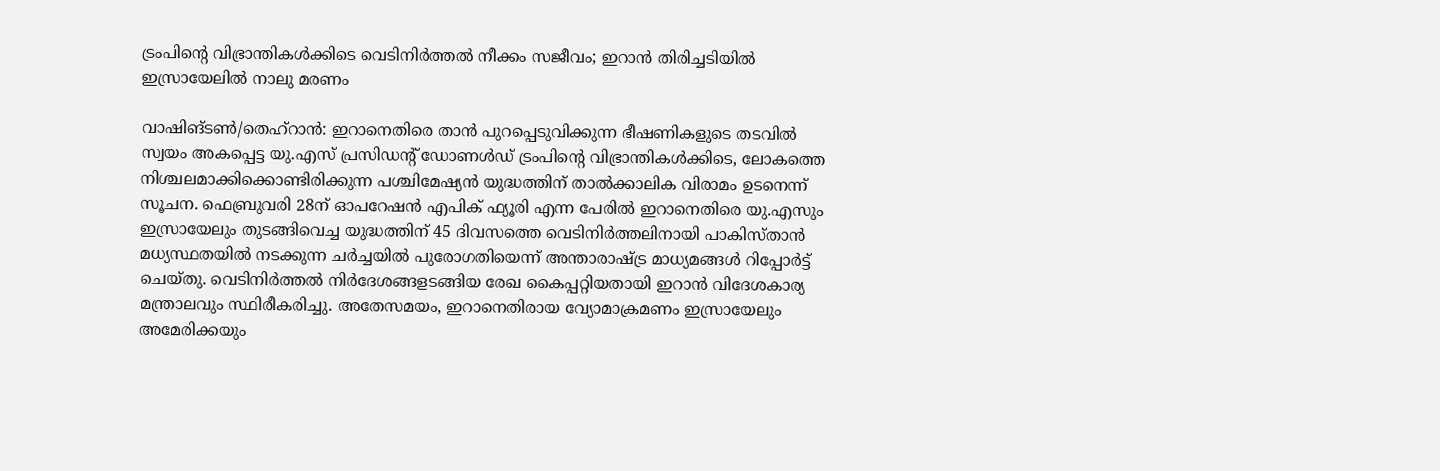ട്രംപിന്റെ വിഭ്രാന്തികൾക്കിടെ വെടിനിർത്തൽ നീക്കം സജീവം; ഇറാൻ തിരിച്ചടിയിൽ ഇസ്രായേലിൽ നാലു മരണം

വാഷിങ്ടൺ/തെഹ്‌റാൻ: ഇറാനെതിരെ താൻ പുറപ്പെടുവിക്കുന്ന ഭീഷണികളുടെ തടവിൽ സ്വയം അകപ്പെട്ട യു.എസ് പ്രസിഡന്റ് ഡോണൾഡ് ട്രംപിന്റെ വിഭ്രാന്തികൾക്കിടെ, ലോകത്തെ നിശ്ചലമാക്കിക്കൊണ്ടിരിക്കുന്ന പശ്ചിമേഷ്യൻ യുദ്ധത്തിന് താൽക്കാലിക വിരാമം ഉടനെന്ന് സൂചന. ഫെബ്രുവരി 28ന് ഓപറേഷൻ എപിക് ഫ്യൂരി എന്ന പേരിൽ ഇറാനെതിരെ യു.എസും ഇസ്രായേലും തുടങ്ങിവെച്ച യുദ്ധത്തിന് 45 ദിവസത്തെ വെടിനിർത്തലിനായി പാകിസ്താൻ മധ്യസ്ഥതയിൽ നടക്കുന്ന ചർച്ചയിൽ പുരോഗതിയെന്ന് അന്താരാഷ്ട്ര മാധ്യമങ്ങൾ റിപ്പോർട്ട് ചെയ്തു. വെടിനിർത്തൽ നിർദേശങ്ങളടങ്ങിയ രേഖ കൈപ്പറ്റിയതായി ഇറാൻ വിദേശകാര്യ മന്ത്രാലവും സ്ഥിരീകരിച്ചു. അതേസമയം, ഇറാനെതിരായ വ്യോമാക്രമണം ഇസ്രായേലും അമേരിക്കയും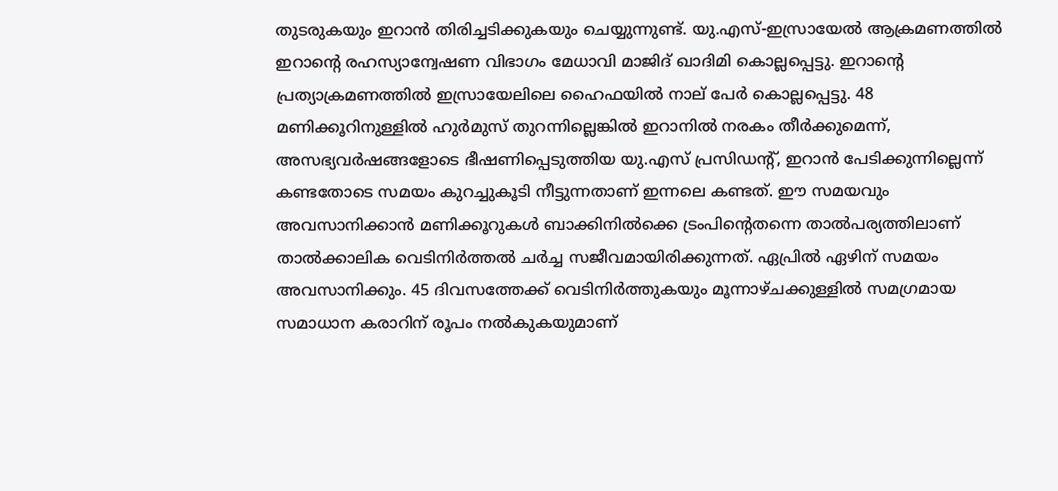തുടരുകയും ഇറാൻ തിരിച്ചടിക്കുകയും ചെയ്യുന്നുണ്ട്. യു.എസ്-ഇസ്രായേൽ ആക്രമണത്തിൽ ഇറാന്റെ രഹസ്യാന്വേഷണ വിഭാഗം മേധാവി മാജിദ് ഖാദിമി കൊല്ലപ്പെട്ടു. ഇറാന്റെ പ്രത്യാക്രമണത്തിൽ ഇസ്രായേലിലെ ഹൈഫയിൽ നാല് പേർ കൊല്ലപ്പെട്ടു. 48 മണിക്കൂറിനുള്ളിൽ ഹുർമുസ് തുറന്നില്ലെങ്കിൽ ഇറാനിൽ നരകം തീർക്കുമെന്ന്, അസഭ്യവർഷങ്ങളോടെ ഭീഷണിപ്പെടുത്തിയ യു.എസ് പ്രസിഡന്റ്, ഇറാൻ പേടിക്കുന്നില്ലെന്ന് കണ്ടതോടെ സമയം കുറച്ചുകൂടി നീട്ടുന്നതാണ് ഇന്നലെ കണ്ടത്. ഈ സമയവും അവസാനിക്കാൻ മണിക്കൂറുകൾ ബാക്കിനിൽക്കെ ട്രംപിന്റെതന്നെ താൽപര്യത്തിലാണ് താൽക്കാലിക വെടിനിർത്തൽ ചർച്ച സജീവമായിരിക്കുന്നത്. ഏപ്രിൽ ഏഴിന് സമയം അവസാനിക്കും. 45 ദിവസത്തേക്ക് വെടിനിർത്തുകയും മൂന്നാഴ്ചക്കുള്ളിൽ സമഗ്രമായ സമാധാന കരാറിന് രൂപം നൽകുകയുമാണ്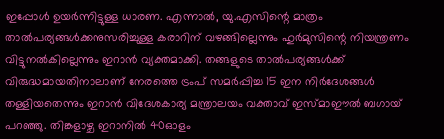ഇപ്പോൾ ഉയർന്നിട്ടുള്ള ധാരണ. എന്നാൽ, യു.എസിന്റെ മാത്രം താൽപര്യങ്ങൾക്കനുസരിച്ചുള്ള കരാറിന് വഴങ്ങില്ലെന്നും ഹുർമുസിന്റെ നിയന്ത്രണം വിട്ടുനൽകില്ലെന്നും ഇറാൻ വ്യക്തമാക്കി. തങ്ങളുടെ താൽപര്യങ്ങൾക്ക് വിരുദ്ധമായതിനാലാണ് നേരത്തെ ട്രംപ് സമർപ്പിച്ച 15 ഇന നിർദേശങ്ങൾ തള്ളിയതെന്നും ഇറാൻ വിദേശകാര്യ മന്ത്രാലയം വക്താവ് ഇസ്മാഈൽ ബഗായ് പറഞ്ഞു. തിങ്കളാഴ്ച ഇറാനിൽ 40ഓളം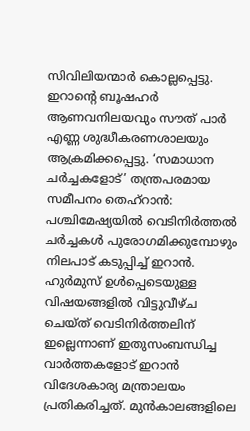സിവിലിയന്മാർ കൊല്ലപ്പെട്ടു. ഇറാന്റെ ബൂഷഹർ ആണവനിലയവും സൗത് പാർ എണ്ണ ശുദ്ധീകരണശാലയും ആക്രമിക്കപ്പെട്ടു. ‘സമാധാന ചർച്ചകളോട്’ തന്ത്രപരമായ സമീപനം തെഹ്റാൻ: പശ്ചിമേഷ്യയിൽ വെടിനിർത്തൽ ചർച്ചകൾ പുരോഗമിക്കുമ്പോഴും നിലപാട് കടുപ്പിച്ച് ഇറാൻ. ഹുർമുസ് ഉൾപ്പെടെയുള്ള വിഷയങ്ങളിൽ വിട്ടുവീഴ്ച ചെയ്ത് വെടിനിർത്തലിന് ഇല്ലെന്നാണ് ഇതുസംബന്ധിച്ച വാർത്തകളോട് ഇറാൻ വിദേശകാര്യ മന്ത്രാലയം പ്രതികരിച്ചത്. മുൻകാലങ്ങളിലെ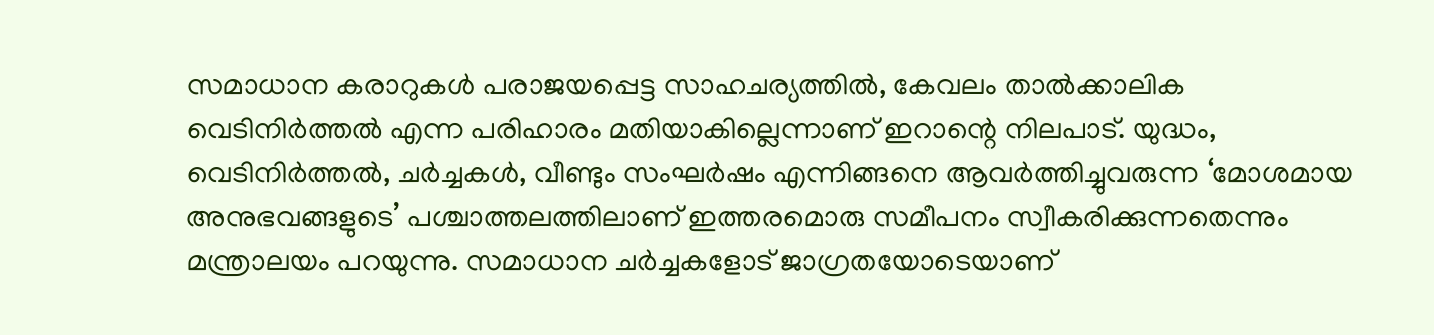സമാധാന കരാറുകൾ പരാജയപ്പെട്ട സാഹചര്യത്തിൽ, കേവലം താൽക്കാലിക വെടിനിർത്തൽ എന്ന പരിഹാരം മതിയാകില്ലെന്നാണ് ഇറാന്റെ നിലപാട്. യുദ്ധം, വെടിനിർത്തൽ, ചർച്ചകൾ, വീണ്ടും സംഘർഷം എന്നിങ്ങനെ ആവർത്തിച്ചുവരുന്ന ‘മോശമായ അനുഭവങ്ങളുടെ’ പശ്ചാത്തലത്തിലാണ് ഇത്തരമൊരു സമീപനം സ്വീകരിക്കുന്നതെന്നും മന്ത്രാലയം പറയുന്നു. സമാധാന ചർച്ചകളോട് ജാഗ്രതയോടെയാണ്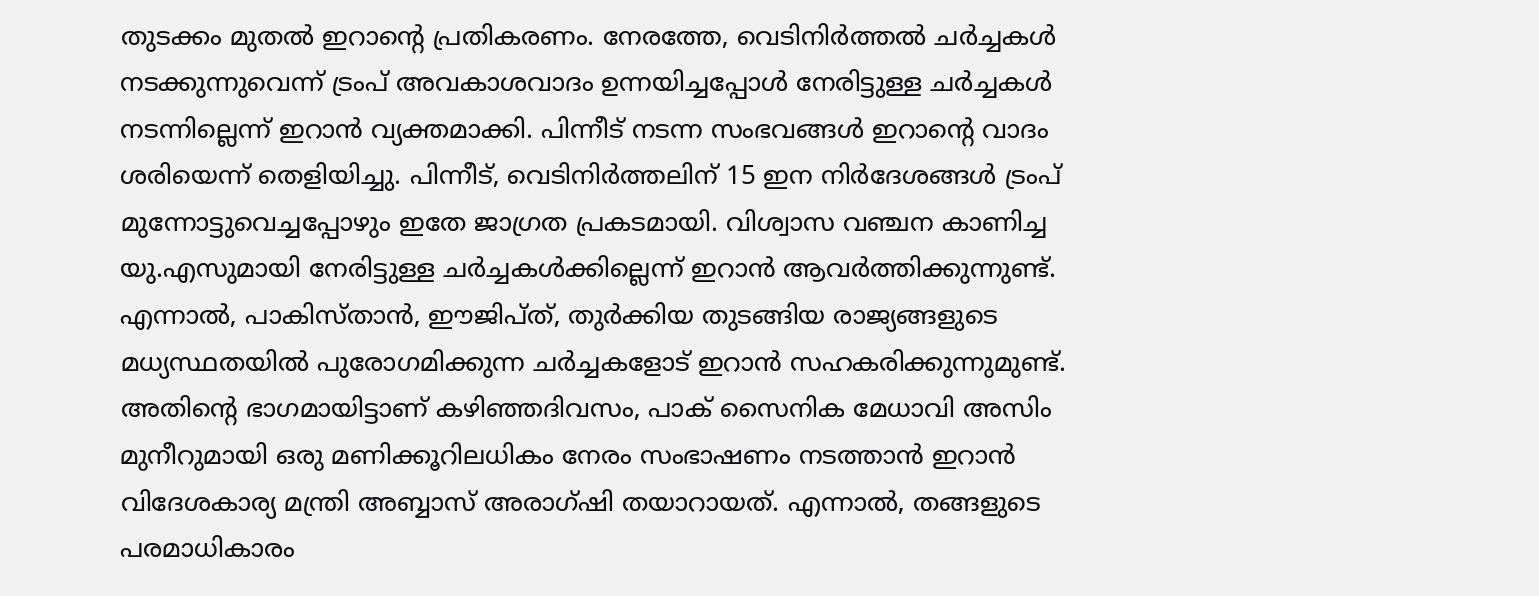തുടക്കം മുതൽ ഇറാന്റെ പ്രതികരണം. നേരത്തേ, വെടിനിർത്തൽ ചർച്ചകൾ നടക്കുന്നുവെന്ന് ട്രംപ് അവകാശവാദം ഉന്നയിച്ചപ്പോൾ നേരിട്ടുള്ള ചർച്ചകൾ നടന്നില്ലെന്ന് ഇറാൻ വ്യക്തമാക്കി. പിന്നീട് നടന്ന സംഭവങ്ങൾ ഇറാന്റെ വാദം ശരിയെന്ന് തെളിയിച്ചു. പിന്നീട്, വെടിനിർത്തലിന് 15 ഇന നിർദേശങ്ങൾ ട്രംപ് മുന്നോട്ടുവെച്ചപ്പോഴും ഇതേ ജാഗ്രത പ്രകടമായി. വിശ്വാസ വഞ്ചന കാണിച്ച യു.എസുമായി നേരിട്ടുള്ള ചർച്ചകൾക്കില്ലെന്ന് ഇറാൻ ആവർത്തിക്കുന്നുണ്ട്. എന്നാൽ, പാകിസ്താൻ, ഈജിപ്ത്, തുർക്കിയ തുടങ്ങിയ രാജ്യങ്ങളുടെ മധ്യസ്ഥതയിൽ പുരോഗമിക്കുന്ന ചർച്ചകളോട് ഇറാൻ സഹകരിക്കുന്നുമുണ്ട്. അതിന്റെ ഭാഗമായിട്ടാണ് കഴിഞ്ഞദിവസം, പാക് സൈനിക മേധാവി അസിം മുനീറുമായി ഒരു മണിക്കൂറിലധികം നേരം സംഭാഷണം നടത്താൻ ഇറാൻ വിദേശകാര്യ മന്ത്രി അബ്ബാസ് അരാഗ്ഷി തയാറായത്. എന്നാൽ, തങ്ങളുടെ പരമാധികാരം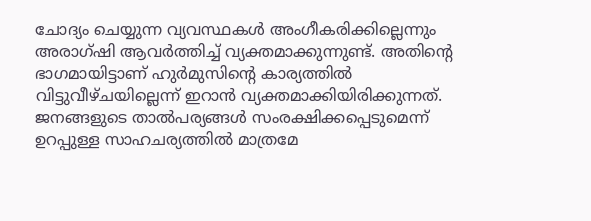ചോദ്യം ചെയ്യുന്ന വ്യവസ്ഥകൾ അംഗീകരിക്കില്ലെന്നും അരാഗ്ഷി ആവർത്തിച്ച് വ്യക്തമാക്കുന്നുണ്ട്. അതിന്റെ ഭാഗമായിട്ടാണ് ഹുർമുസിന്റെ കാര്യത്തിൽ വിട്ടുവീഴ്ചയില്ലെന്ന് ഇറാൻ വ്യക്തമാക്കിയിരിക്കുന്നത്. ജനങ്ങളുടെ താൽപര്യങ്ങൾ സംരക്ഷിക്കപ്പെടുമെന്ന് ഉറപ്പുള്ള സാഹചര്യത്തിൽ മാത്രമേ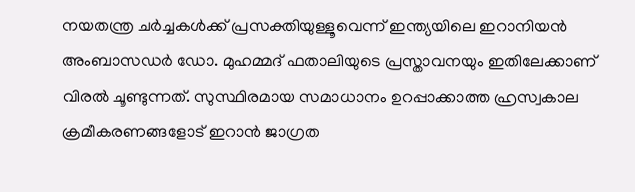നയതന്ത്ര ചർച്ചകൾക്ക് പ്രസക്തിയുള്ളൂവെന്ന്‌ ഇന്ത്യയിലെ ഇറാനിയൻ അംബാസഡർ ഡോ. മുഹമ്മദ് ഫതാലിയുടെ പ്രസ്താവനയും ഇതിലേക്കാണ് വിരൽ ചൂണ്ടുന്നത്. സുസ്ഥിരമായ സമാധാനം ഉറപ്പാക്കാത്ത ഹ്രസ്വകാല ക്രമീകരണങ്ങളോട് ഇറാൻ ജാഗ്രത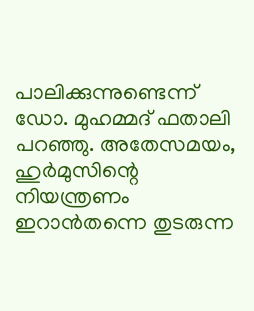പാലിക്കുന്നുണ്ടെന്ന് ഡോ. മുഹമ്മദ് ഫതാലി പറഞ്ഞു. അതേസമയം, ഹുർമുസിന്റെ നിയന്ത്രണം ഇറാൻതന്നെ തുടരുന്ന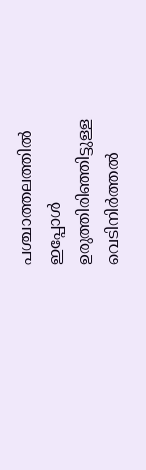പശ്ചാത്തലത്തിൽ ഇപ്പോൾ ഉരുത്തിരിഞ്ഞിട്ടുള്ള വെടിനിർത്തൽ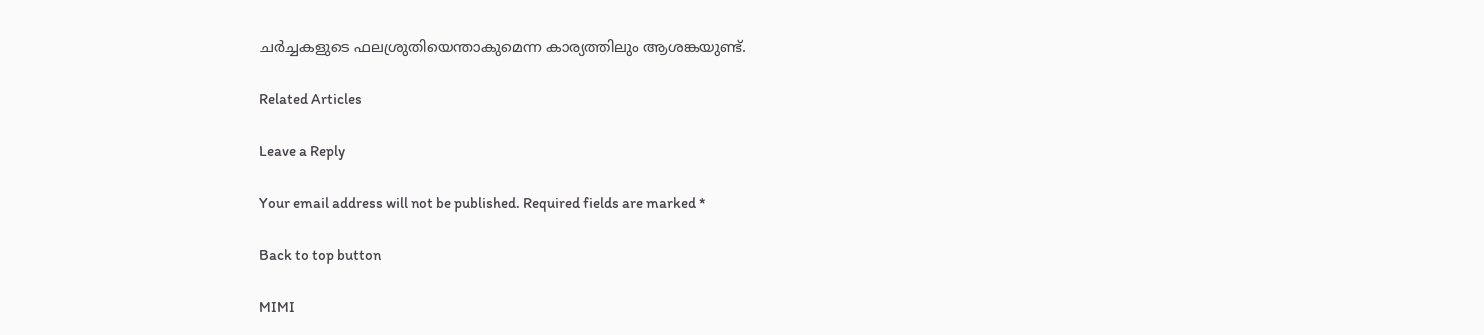ചർച്ചകളുടെ ഫലശ്രുതിയെന്താകുമെന്ന കാര്യത്തിലും ആശങ്കയുണ്ട്.

Related Articles

Leave a Reply

Your email address will not be published. Required fields are marked *

Back to top button

MIMI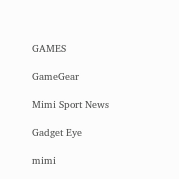GAMES

GameGear

Mimi Sport News

Gadget Eye

mimi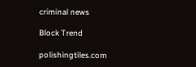criminal news

Block Trend

polishingtiles.com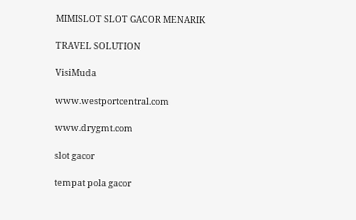MIMISLOT SLOT GACOR MENARIK

TRAVEL SOLUTION

VisiMuda

www.westportcentral.com

www.drygmt.com

slot gacor

tempat pola gacor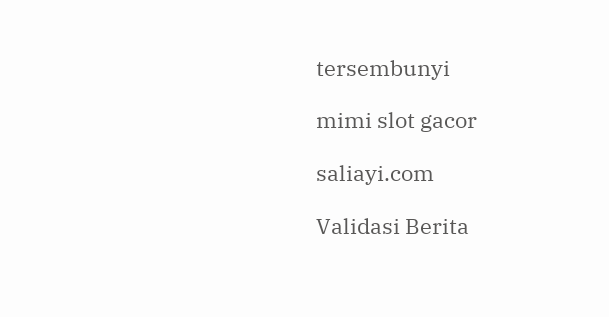tersembunyi

mimi slot gacor

saliayi.com

Validasi Berita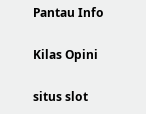Pantau Info

Kilas Opini

situs slot